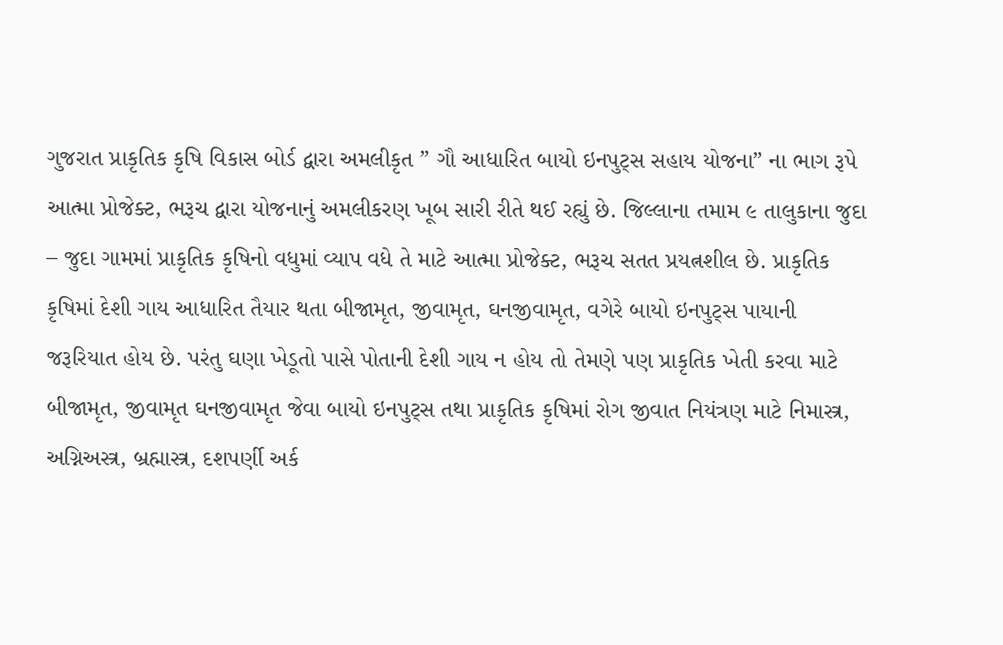ગુજરાત પ્રાકૃતિક કૃષિ વિકાસ બોર્ડ દ્વારા અમલીકૃત ” ગૌ આધારિત બાયો ઇનપુટ્સ સહાય યોજના” ના ભાગ રૂપે આત્મા પ્રોજેક્ટ, ભરૂચ દ્વારા યોજનાનું અમલીકરણ ખૂબ સારી રીતે થઈ રહ્યું છે. જિલ્લાના તમામ ૯ તાલુકાના જુદા – જુદા ગામમાં પ્રાકૃતિક કૃષિનો વધુમાં વ્યાપ વધે તે માટે આત્મા પ્રોજેક્ટ, ભરૂચ સતત પ્રયત્નશીલ છે. પ્રાકૃતિક કૃષિમાં દેશી ગાય આધારિત તૈયાર થતા બીજામૃત, જીવામૃત, ઘનજીવામૃત, વગેરે બાયો ઇનપુટ્સ પાયાની જરૂરિયાત હોય છે. પરંતુ ઘણા ખેડૂતો પાસે પોતાની દેશી ગાય ન હોય તો તેમણે પણ પ્રાકૃતિક ખેતી કરવા માટે બીજામૃત, જીવામૃત ઘનજીવામૃત જેવા બાયો ઇનપુટ્સ તથા પ્રાકૃતિક કૃષિમાં રોગ જીવાત નિયંત્રણ માટે નિમાસ્ત્ર, અગ્નિઅસ્ત્ર, બ્રહ્માસ્ત્ર, દશપર્ણી અર્ક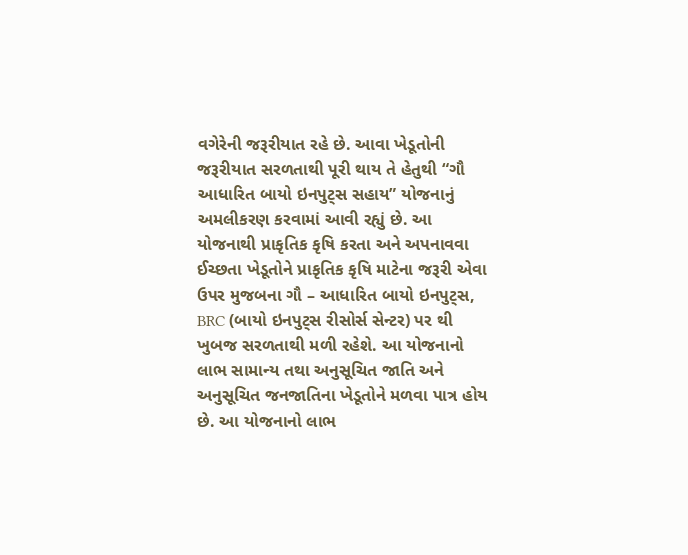વગેરેની જરૂરીયાત રહે છે. આવા ખેડૂતોની જરૂરીયાત સરળતાથી પૂરી થાય તે હેતુથી “ગૌ આધારિત બાયો ઇનપુટ્સ સહાય” યોજનાનું અમલીકરણ કરવામાં આવી રહ્યું છે. આ યોજનાથી પ્રાકૃતિક કૃષિ કરતા અને અપનાવવા ઈચ્છતા ખેડૂતોને પ્રાકૃતિક કૃષિ માટેના જરૂરી એવા ઉપર મુજબના ગૌ – આધારિત બાયો ઇનપુટ્સ, BRC (બાયો ઇનપુટ્સ રીસોર્સ સેન્ટર) પર થી ખુબજ સરળતાથી મળી રહેશે. આ યોજનાનો લાભ સામાન્ય તથા અનુસૂચિત જાતિ અને અનુસૂચિત જનજાતિના ખેડૂતોને મળવા પાત્ર હોય છે. આ યોજનાનો લાભ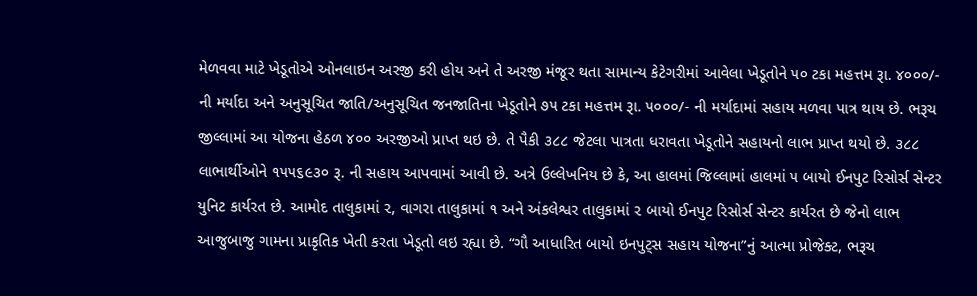મેળવવા માટે ખેડૂતોએ ઓનલાઇન અરજી કરી હોય અને તે અરજી મંજૂર થતા સામાન્ય કેટેગરીમાં આવેલા ખેડૂતોને ૫૦ ટકા મહત્તમ રૂા. ૪૦૦૦/- ની મર્યાદા અને અનુસૂચિત જાતિ/અનુસૂચિત જનજાતિના ખેડૂતોને ૭૫ ટકા મહત્તમ રૂા. ૫૦૦૦/- ની મર્યાદામાં સહાય મળવા પાત્ર થાય છે. ભરૂચ જીલ્લામાં આ યોજના હેઠળ ૪૦૦ અરજીઓ પ્રાપ્ત થઇ છે. તે પૈકી ૩૮૮ જેટલા પાત્રતા ધરાવતા ખેડૂતોને સહાયનો લાભ પ્રાપ્ત થયો છે. ૩૮૮ લાભાર્થીઓને ૧૫૫૬૯૩૦ રૂ. ની સહાય આપવામાં આવી છે. અત્રે ઉલ્લેખનિય છે કે, આ હાલમાં જિલ્લામાં હાલમાં ૫ બાયો ઈનપુટ રિસોર્સ સેન્ટર યુનિટ કાર્યરત છે. આમોદ તાલુકામાં ૨, વાગરા તાલુકામાં ૧ અને અંકલેશ્વર તાલુકામાં ૨ બાયો ઈનપુટ રિસોર્સ સેન્ટર કાર્યરત છે જેનો લાભ આજુબાજુ ગામના પ્રાકૃતિક ખેતી કરતા ખેડૂતો લઇ રહ્યા છે. “ગૌ આધારિત બાયો ઇનપુટ્સ સહાય યોજના”નું આત્મા પ્રોજેક્ટ, ભરૂચ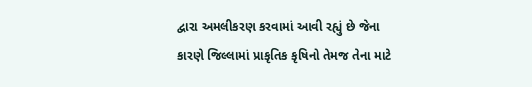દ્વારા અમલીકરણ કરવામાં આવી રહ્યું છે જેના કારણે જિલ્લામાં પ્રાકૃતિક કૃષિનો તેમજ તેના માટે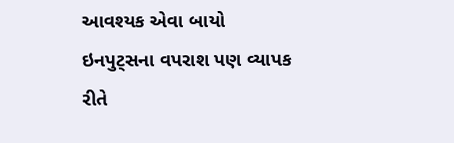આવશ્યક એવા બાયો ઇનપુટ્સના વપરાશ પણ વ્યાપક રીતે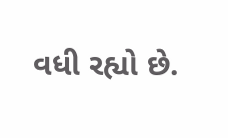વધી રહ્યો છે.